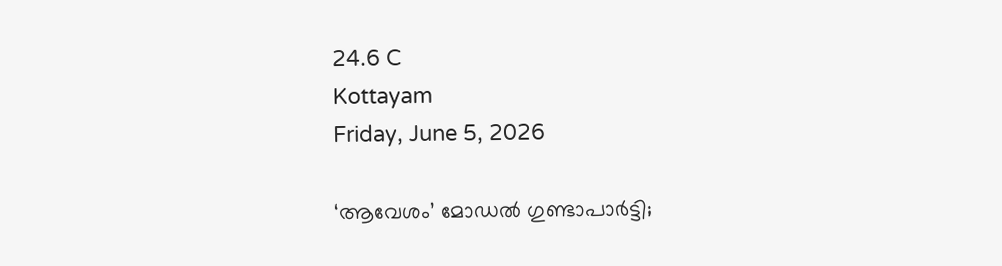24.6 C
Kottayam
Friday, June 5, 2026

‘ആവേശം’ മോഡൽ ഗുണ്ടാപാർട്ടി;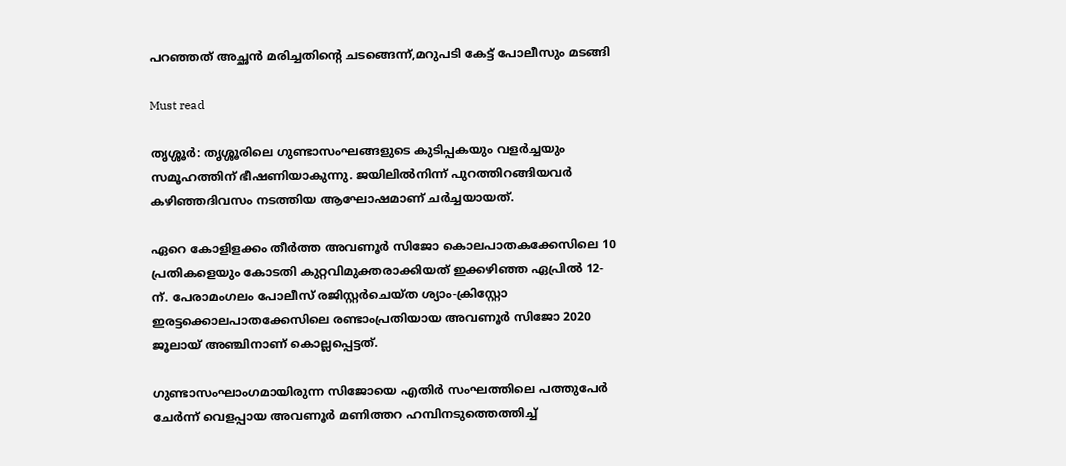പറഞ്ഞത് അച്ഛൻ മരിച്ചതിന്റെ ചടങ്ങെന്ന്,മറുപടി കേട്ട് പോലീസും മടങ്ങി

Must read

തൃശ്ശൂര്‍: തൃശ്ശൂരിലെ ഗുണ്ടാസംഘങ്ങളുടെ കുടിപ്പകയും വളര്‍ച്ചയും സമൂഹത്തിന് ഭീഷണിയാകുന്നു. ജയിലില്‍നിന്ന് പുറത്തിറങ്ങിയവര്‍ കഴിഞ്ഞദിവസം നടത്തിയ ആഘോഷമാണ് ചര്‍ച്ചയായത്.

ഏറെ കോളിളക്കം തീര്‍ത്ത അവണൂര്‍ സിജോ കൊലപാതകക്കേസിലെ 10 പ്രതികളെയും കോടതി കുറ്റവിമുക്തരാക്കിയത് ഇക്കഴിഞ്ഞ ഏപ്രില്‍ 12-ന്. പേരാമംഗലം പോലീസ് രജിസ്റ്റര്‍ചെയ്ത ശ്യാം-ക്രിസ്റ്റോ ഇരട്ടക്കൊലപാതക്കേസിലെ രണ്ടാംപ്രതിയായ അവണൂര്‍ സിജോ 2020 ജൂലായ് അഞ്ചിനാണ് കൊല്ലപ്പെട്ടത്.

ഗുണ്ടാസംഘാംഗമായിരുന്ന സിജോയെ എതിര്‍ സംഘത്തിലെ പത്തുപേര്‍ ചേര്‍ന്ന് വെളപ്പായ അവണൂര്‍ മണിത്തറ ഹമ്പിനടുത്തെത്തിച്ച്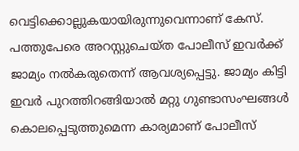വെട്ടിക്കൊല്ലുകയായിരുന്നുവെന്നാണ് കേസ്. പത്തുപേരെ അറസ്റ്റുചെയ്ത പോലീസ് ഇവര്‍ക്ക് ജാമ്യം നല്‍കരുതെന്ന് ആവശ്യപ്പെട്ടു. ജാമ്യം കിട്ടി ഇവര്‍ പുറത്തിറങ്ങിയാല്‍ മറ്റു ഗുണ്ടാസംഘങ്ങള്‍ കൊലപ്പെടുത്തുമെന്ന കാര്യമാണ് പോലീസ്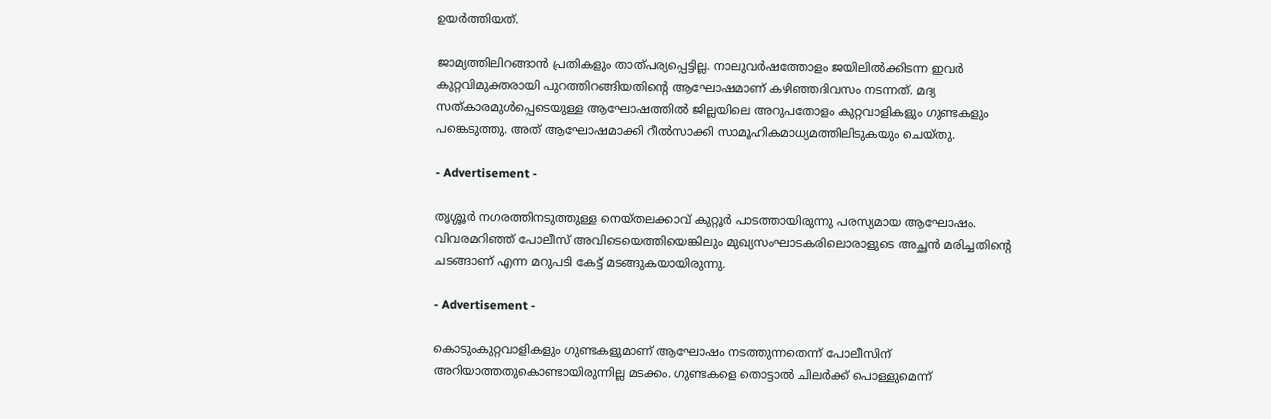ഉയര്‍ത്തിയത്.

ജാമ്യത്തിലിറങ്ങാന്‍ പ്രതികളും താത്പര്യപ്പെട്ടില്ല. നാലുവര്‍ഷത്തോളം ജയിലില്‍ക്കിടന്ന ഇവര്‍ കുറ്റവിമുക്തരായി പുറത്തിറങ്ങിയതിന്റെ ആഘോഷമാണ് കഴിഞ്ഞദിവസം നടന്നത്. മദ്യ സത്കാരമുള്‍പ്പെടെയുള്ള ആഘോഷത്തില്‍ ജില്ലയിലെ അറുപതോളം കുറ്റവാളികളും ഗുണ്ടകളും പങ്കെടുത്തു. അത് ആഘോഷമാക്കി റീല്‍സാക്കി സാമൂഹികമാധ്യമത്തിലിടുകയും ചെയ്തു.

- Advertisement -

തൃശ്ശൂര്‍ നഗരത്തിനടുത്തുള്ള നെയ്തലക്കാവ് കുറ്റൂര്‍ പാടത്തായിരുന്നു പരസ്യമായ ആഘോഷം. വിവരമറിഞ്ഞ് പോലീസ് അവിടെയെത്തിയെങ്കിലും മുഖ്യസംഘാടകരിലൊരാളുടെ അച്ഛന്‍ മരിച്ചതിന്റെ ചടങ്ങാണ് എന്ന മറുപടി കേട്ട് മടങ്ങുകയായിരുന്നു.

- Advertisement -

കൊടുംകുറ്റവാളികളും ഗുണ്ടകളുമാണ് ആഘോഷം നടത്തുന്നതെന്ന് പോലീസിന് അറിയാത്തതുകൊണ്ടായിരുന്നില്ല മടക്കം. ഗുണ്ടകളെ തൊട്ടാല്‍ ചിലര്‍ക്ക് പൊള്ളുമെന്ന്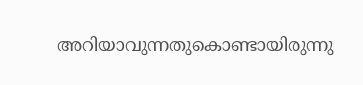അറിയാവുന്നതുകൊണ്ടായിരുന്നു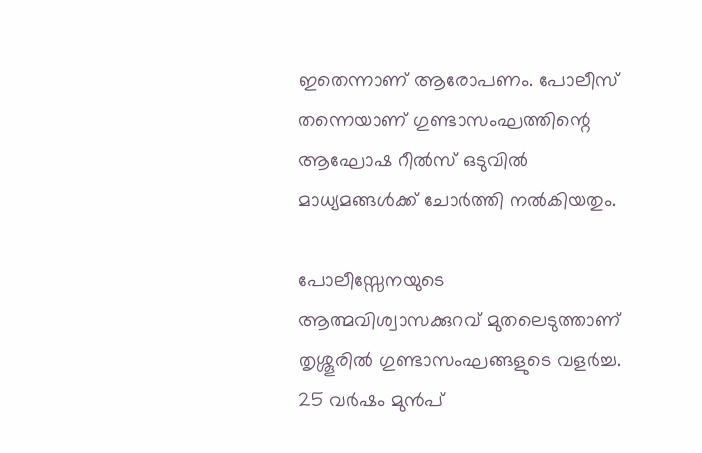ഇതെന്നാണ് ആരോപണം. പോലീസ് തന്നെയാണ് ഗുണ്ടാസംഘത്തിന്റെ ആഘോഷ റീല്‍സ് ഒടുവില്‍ മാധ്യമങ്ങള്‍ക്ക് ചോര്‍ത്തി നല്‍കിയതും.

പോലീസ്സേനയുടെ ആത്മവിശ്വാസക്കുറവ് മുതലെടുത്താണ് തൃശ്ശൂരില്‍ ഗുണ്ടാസംഘങ്ങളുടെ വളര്‍ച്ച. 25 വര്‍ഷം മുന്‍പ്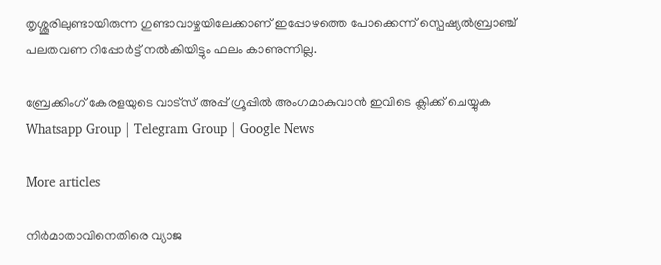തൃശ്ശൂരിലുണ്ടായിരുന്ന ഗുണ്ടാവാഴ്ചയിലേക്കാണ് ഇപ്പോഴത്തെ പോക്കെന്ന് സ്പെഷ്യല്‍ബ്രാഞ്ച് പലതവണ റിപ്പോര്‍ട്ട് നല്‍കിയിട്ടും ഫലം കാണുന്നില്ല.

ബ്രേക്കിംഗ് കേരളയുടെ വാട്സ് അപ്പ് ഗ്രൂപ്പിൽ അംഗമാകുവാൻ ഇവിടെ ക്ലിക്ക് ചെയ്യുക Whatsapp Group | Telegram Group | Google News

More articles

നിർമാതാവിനെതിരെ വ്യാജ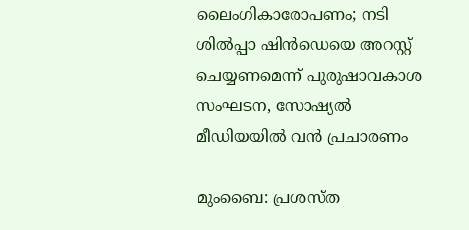ലൈംഗികാരോപണം; നടി ശിൽപ്പാ ഷിൻഡെയെ അറസ്റ്റ് ചെയ്യണമെന്ന് പുരുഷാവകാശ സംഘടന, സോഷ്യൽ മീഡിയയിൽ വൻ പ്രചാരണം

മുംബൈ: പ്രശസ്ത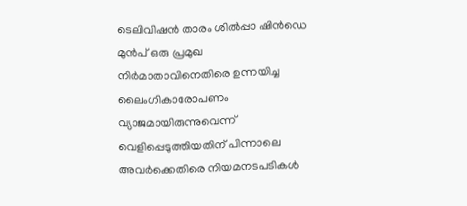ടെലിവിഷൻ താരം ശിൽപ്പാ ഷിൻഡെ മുൻപ് ഒരു പ്രമുഖ നിർമാതാവിനെതിരെ ഉന്നയിച്ച ലൈംഗികാരോപണം വ്യാജമായിരുന്നുവെന്ന് വെളിപ്പെടുത്തിയതിന് പിന്നാലെ അവർക്കെതിരെ നിയമനടപടികൾ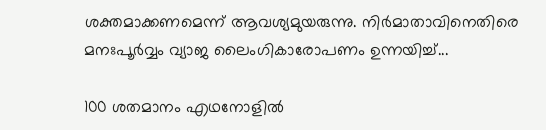ശക്തമാക്കണമെന്ന് ആവശ്യമുയരുന്നു. നിർമാതാവിനെതിരെ മനഃപൂർവ്വം വ്യാജ ലൈംഗികാരോപണം ഉന്നയിച്ച്...

100 ശതമാനം എഥനോളിൽ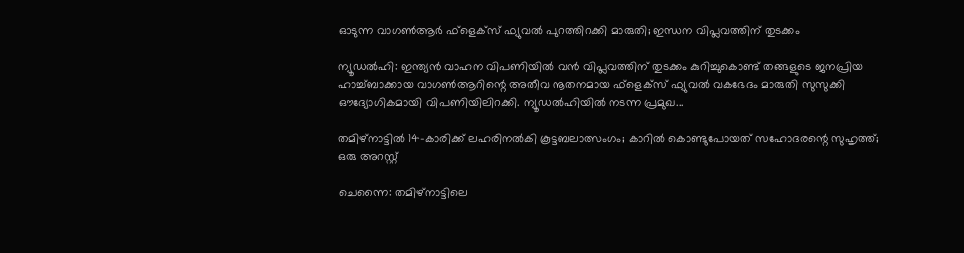ഓടുന്ന വാഗൺആർ ഫ്ളെക്സ് ഫ്യുവൽ പുറത്തിറക്കി മാരുതി; ഇന്ധന വിപ്ലവത്തിന് തുടക്കം

ന്യൂഡൽഹി: ഇന്ത്യൻ വാഹന വിപണിയിൽ വൻ വിപ്ലവത്തിന് തുടക്കം കുറിച്ചുകൊണ്ട് തങ്ങളുടെ ജനപ്രിയ ഹാച്ച്ബാക്കായ വാഗൺആറിന്റെ അതീവ നൂതനമായ ഫ്‌ളെക്‌സ് ഫ്യുവൽ വകഭേദം മാരുതി സുസുക്കി ഔദ്യോഗികമായി വിപണിയിലിറക്കി. ന്യൂഡൽഹിയിൽ നടന്ന പ്രമുഖ...

തമിഴ്നാട്ടിൽ 14-കാരിക്ക് ലഹരിനൽകി കൂട്ടബലാത്സംഗം; കാറിൽ കൊണ്ടുപോയത് സഹോദരന്റെ സുഹൃത്ത്; ഒരു അറസ്റ്റ്

ചെന്നൈ: തമിഴ്നാട്ടിലെ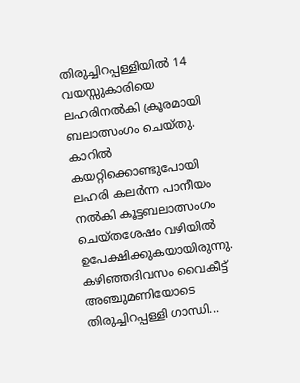തിരുച്ചിറപ്പള്ളിയിൽ 14 വയസ്സുകാരിയെ ലഹരിനൽകി ക്രൂരമായി ബലാത്സംഗം ചെയ്തു. കാറിൽ കയറ്റിക്കൊണ്ടുപോയി ലഹരി കലർന്ന പാനീയം നൽകി കൂട്ടബലാത്സംഗം ചെയ്തശേഷം വഴിയിൽ ഉപേക്ഷിക്കുകയായിരുന്നു. കഴിഞ്ഞദിവസം വൈകീട്ട് അഞ്ചുമണിയോടെ തിരുച്ചിറപ്പള്ളി ഗാന്ധി...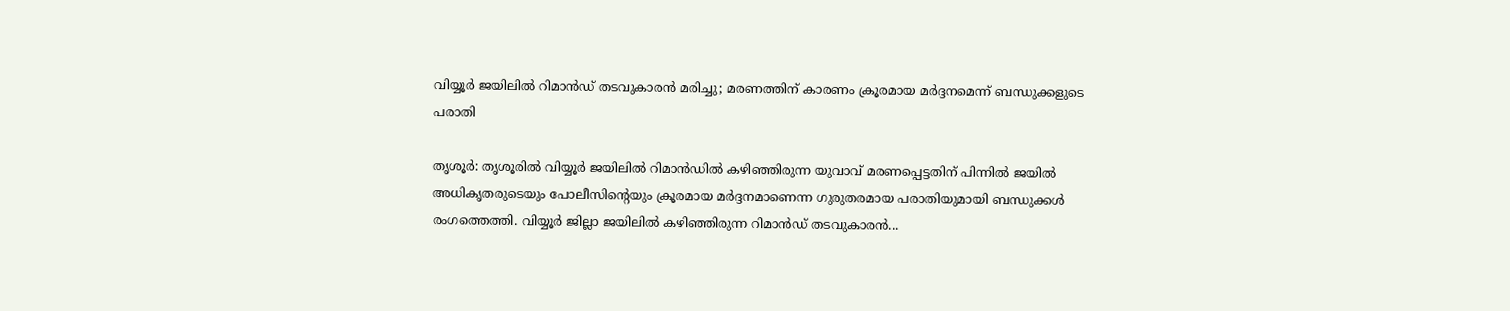വിയ്യൂർ ജയിലിൽ റിമാൻഡ് തടവുകാരൻ മരിച്ചു; മരണത്തിന് കാരണം ക്രൂരമായ മർദ്ദനമെന്ന് ബന്ധുക്കളുടെ പരാതി

തൃശൂർ: തൃശൂരിൽ വിയ്യൂർ ജയിലിൽ റിമാൻഡിൽ കഴിഞ്ഞിരുന്ന യുവാവ് മരണപ്പെട്ടതിന് പിന്നിൽ ജയിൽ അധികൃതരുടെയും പോലീസിന്റെയും ക്രൂരമായ മർദ്ദനമാണെന്ന ഗുരുതരമായ പരാതിയുമായി ബന്ധുക്കൾ രംഗത്തെത്തി. വിയ്യൂർ ജില്ലാ ജയിലിൽ കഴിഞ്ഞിരുന്ന റിമാൻഡ് തടവുകാരൻ...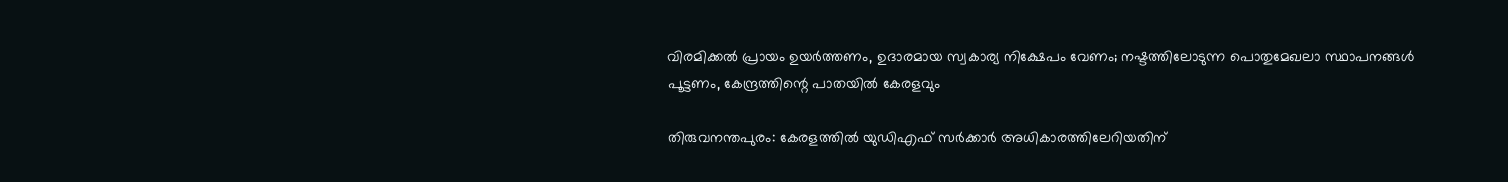വിരമിക്കൽ പ്രായം ഉയർത്തണം, ഉദാരമായ സ്വകാര്യ നിക്ഷേപം വേണം; നഷ്ടത്തിലോടുന്ന പൊതുമേഖലാ സ്ഥാപനങ്ങള്‍ പൂട്ടണം, കേന്ദ്രത്തിന്റെ പാതയില്‍ കേരളവും

തിരുവനന്തപുരം: കേരളത്തിൽ യുഡിഎഫ് സർക്കാർ അധികാരത്തിലേറിയതിന്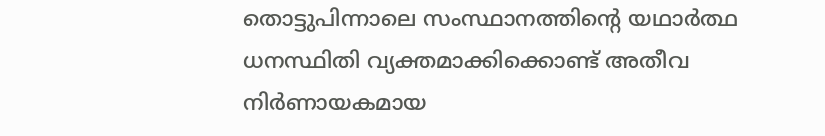തൊട്ടുപിന്നാലെ സംസ്ഥാനത്തിന്റെ യഥാർത്ഥ ധനസ്ഥിതി വ്യക്തമാക്കിക്കൊണ്ട് അതീവ നിർണായകമായ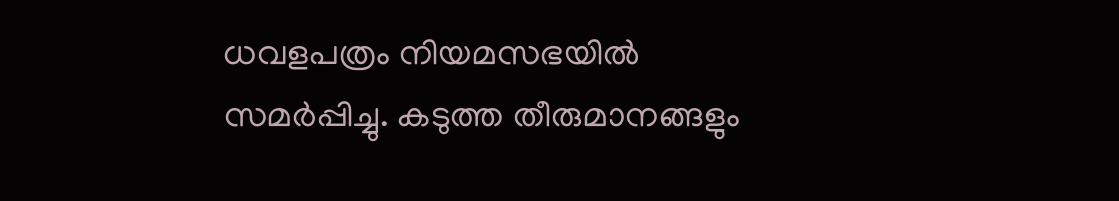ധവളപത്രം നിയമസഭയിൽ സമർപ്പിച്ചു. കടുത്ത തീരുമാനങ്ങളും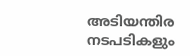അടിയന്തിര നടപടികളും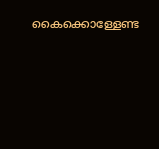കൈക്കൊള്ളേണ്ട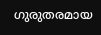ഗുരുതരമായ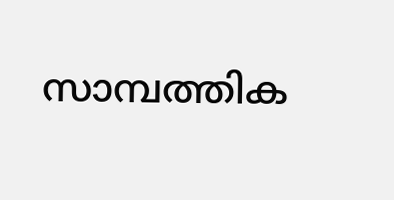സാമ്പത്തിക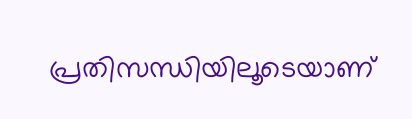പ്രതിസന്ധിയിലൂടെയാണ്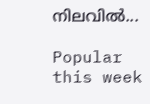നിലവിൽ...

Popular this week